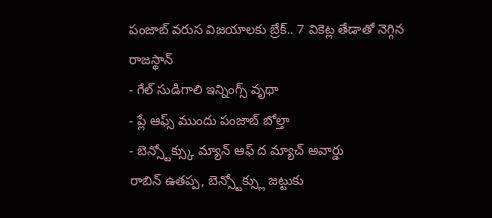పంజాబ్ వరుస విజయాలకు బ్రేక్.. 7 వికెట్ల తేడాతో నెగ్గిన రాజస్థాన్
- గేల్ సుడిగాలి ఇన్నింగ్స్ వృథా
- ప్లే ఆఫ్స్ ముందు పంజాబ్ బోల్తా
- బెన్స్టోక్స్కు మ్యాన్ ఆఫ్ ద మ్యాచ్ అవార్డు
రాబిన్ ఉతప్ప, బెన్స్టోక్స్లు జట్టుకు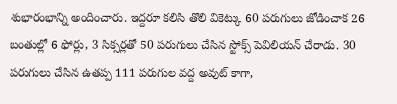శుభారంభాన్ని అందించారు. ఇద్దరూ కలిసి తొలి వికెట్కు 60 పరుగులు జోడించాక 26 బంతుల్లో 6 ఫోర్లు, 3 సిక్సర్లతో 50 పరుగులు చేసిన స్టోక్స్ పెవిలియన్ చేరాడు. 30 పరుగులు చేసిన ఉతప్ప 111 పరుగుల వద్ద అవుట్ కాగా,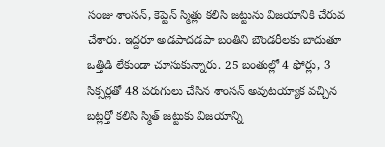సంజు శాంసన్, కెప్టెన్ స్మిత్లు కలిసి జట్టును విజయానికి చేరువ చేశారు. ఇద్దరూ అడపాదడపా బంతిని బౌండరీలకు బాదుతూ ఒత్తిడి లేకుండా చూసుకున్నారు. 25 బంతుల్లో 4 ఫోర్లు, 3 సిక్సర్లతో 48 పరుగులు చేసిన శాంసన్ అవుటయ్యాక వచ్చిన బట్లర్తో కలిసి స్మిత్ జట్టుకు విజయాన్ని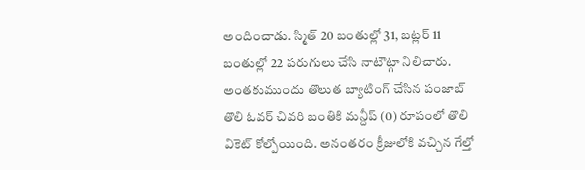అందించాడు. స్మిత్ 20 బంతుల్లో 31, బట్లర్ 11 బంతుల్లో 22 పరుగులు చేసి నాటౌట్గా నిలిచారు.
అంతకుముందు తొలుత బ్యాటింగ్ చేసిన పంజాబ్ తొలి ఓవర్ చివరి బంతికి మన్దీప్ (0) రూపంలో తొలి వికెట్ కోల్పోయింది. అనంతరం క్రీజులోకి వచ్చిన గేల్తో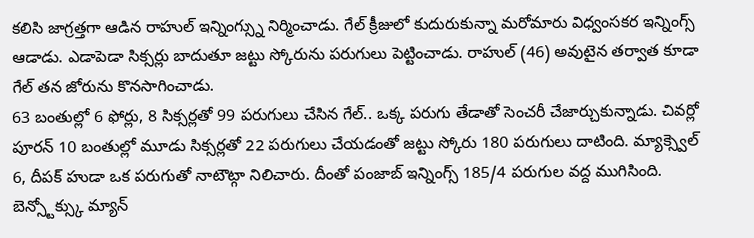కలిసి జాగ్రత్తగా ఆడిన రాహుల్ ఇన్నింగ్స్ను నిర్మించాడు. గేల్ క్రీజులో కుదురుకున్నా మరోమారు విధ్వంసకర ఇన్నింగ్స్ ఆడాడు. ఎడాపెడా సిక్సర్లు బాదుతూ జట్టు స్కోరును పరుగులు పెట్టించాడు. రాహుల్ (46) అవుటైన తర్వాత కూడా గేల్ తన జోరును కొనసాగించాడు.
63 బంతుల్లో 6 ఫోర్లు, 8 సిక్సర్లతో 99 పరుగులు చేసిన గేల్.. ఒక్క పరుగు తేడాతో సెంచరీ చేజార్చుకున్నాడు. చివర్లో పూరన్ 10 బంతుల్లో మూడు సిక్సర్లతో 22 పరుగులు చేయడంతో జట్టు స్కోరు 180 పరుగులు దాటింది. మ్యాక్స్వెల్ 6, దీపక్ హుడా ఒక పరుగుతో నాటౌట్గా నిలిచారు. దీంతో పంజాబ్ ఇన్నింగ్స్ 185/4 పరుగుల వద్ద ముగిసింది. బెన్స్టోక్స్కు మ్యాన్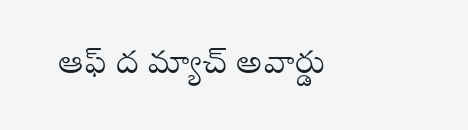ఆఫ్ ద మ్యాచ్ అవార్డు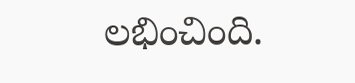లభించింది.